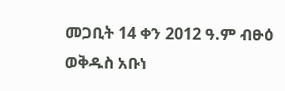መጋቢት 14 ቀን 2012 ዓ.ም ብፁዕ ወቅዱስ አቡነ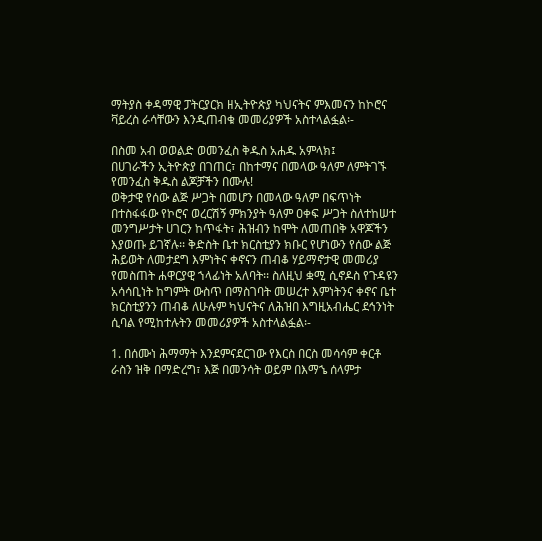ማትያስ ቀዳማዊ ፓትርያርክ ዘኢትዮጵያ ካህናትና ምእመናን ከኮሮና ቫይረስ ራሳቸውን እንዲጠብቁ መመሪያዎች አስተላልፏል፡-

በስመ አብ ወወልድ ወመንፈስ ቅዱስ አሐዱ አምላክ፤
በሀገራችን ኢትዮጵያ በገጠር፣ በከተማና በመላው ዓለም ለምትገኙ የመንፈስ ቅዱስ ልጆቻችን በሙሉ!
ወቅታዊ የሰው ልጅ ሥጋት በመሆን በመላው ዓለም በፍጥነት በተስፋፋው የኮሮና ወረርሽኝ ምክንያት ዓለም ዐቀፍ ሥጋት ስለተከሠተ መንግሥታት ሀገርን ከጥፋት፣ ሕዝብን ከሞት ለመጠበቅ አዋጆችን እያወጡ ይገኛሉ፡፡ ቅድስት ቤተ ክርስቲያን ክቡር የሆነውን የሰው ልጅ ሕይወት ለመታደግ እምነትና ቀኖናን ጠብቆ ሃይማኖታዊ መመሪያ የመስጠት ሐዋርያዊ ኀላፊነት አለባት፡፡ ስለዚህ ቋሚ ሲኖዶስ የጉዳዩን አሳሳቢነት ከግምት ውስጥ በማስገባት መሠረተ እምነትንና ቀኖና ቤተ ክርስቲያንን ጠብቆ ለሁሉም ካህናትና ለሕዝበ እግዚአብሔር ደኅንነት ሲባል የሚከተሉትን መመሪያዎች አስተላልፏል፡-

1. በሰሙነ ሕማማት እንደምናደርገው የእርስ በርስ መሳሳም ቀርቶ ራስን ዝቅ በማድረግ፣ እጅ በመንሳት ወይም በእማኄ ሰላምታ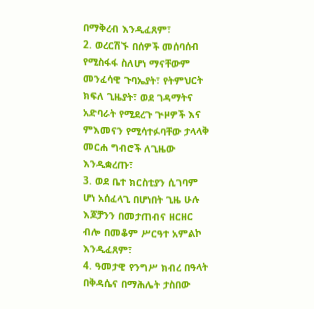በማቅረብ እንዲፈጸም፣
2. ወረርሽኙ በሰዎች መሰባሰብ የሚስፋፋ ስለሆነ ማናቸውም መንፈሳዊ ጉባኤያት፣ የትምህርት ክፍለ ጊዜያት፣ ወደ ገዳማትና አድባራት የሚደረጉ ጒዞዎች እና ምእመናን የሚሳተፉባቸው ታላላቅ መርሐ ግብሮች ለጊዜው እንዲቋረጡ፣
3. ወደ ቤተ ክርስቲያን ሲገባም ሆነ አሰፈላጊ በሆነበት ጊዜ ሁሉ እጆቻንን በመታጠብና ዘርዘር ብሎ በመቆም ሥርዓተ አምልኮ እንዲፈጸም፣
4. ዓመታዊ የንግሥ ክብረ በዓላት በቅዳሴና በማሕሌት ታስበው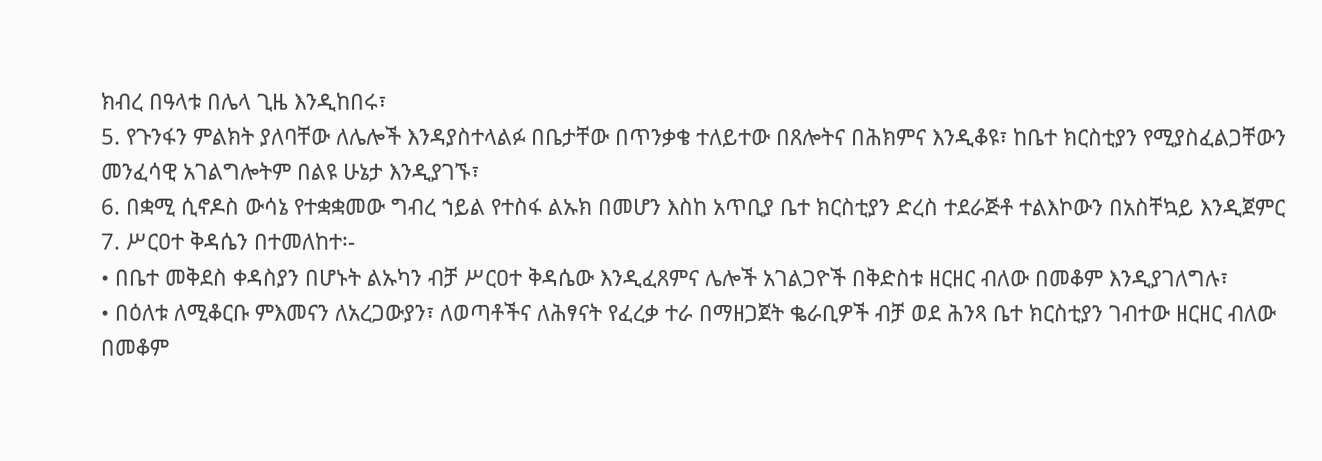ክብረ በዓላቱ በሌላ ጊዜ እንዲከበሩ፣
5. የጉንፋን ምልክት ያለባቸው ለሌሎች እንዳያስተላልፉ በቤታቸው በጥንቃቄ ተለይተው በጸሎትና በሕክምና እንዲቆዩ፣ ከቤተ ክርስቲያን የሚያስፈልጋቸውን መንፈሳዊ አገልግሎትም በልዩ ሁኔታ እንዲያገኙ፣
6. በቋሚ ሲኖዶስ ውሳኔ የተቋቋመው ግብረ ኀይል የተስፋ ልኡክ በመሆን እስከ አጥቢያ ቤተ ክርስቲያን ድረስ ተደራጅቶ ተልእኮውን በአስቸኳይ እንዲጀምር
7. ሥርዐተ ቅዳሴን በተመለከተ፡-
• በቤተ መቅደስ ቀዳስያን በሆኑት ልኡካን ብቻ ሥርዐተ ቅዳሴው እንዲፈጸምና ሌሎች አገልጋዮች በቅድስቱ ዘርዘር ብለው በመቆም እንዲያገለግሉ፣
• በዕለቱ ለሚቆርቡ ምእመናን ለአረጋውያን፣ ለወጣቶችና ለሕፃናት የፈረቃ ተራ በማዘጋጀት ቈራቢዎች ብቻ ወደ ሕንጻ ቤተ ክርስቲያን ገብተው ዘርዘር ብለው በመቆም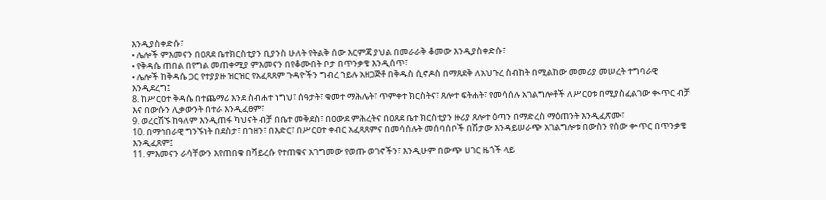እንዲያስቀድሱ፣
• ሌሎች ምእመናን በዐጸደ ቤተክርስቲያን ቢያንስ ሁለት የትልቅ ሰው እርምጃ ያህል በመራራቅ ቆመው እንዲያስቀድሱ፣
• የቅዳሴ ጠበል በየግል መጠቀሚያ ምእመናን በየቆሙበት ቦታ በጥንቃቄ እንዲሰጥ፣
• ሌሎች ከቅዳሴ ጋር የተያያዙ ዝርዝር የአፈጻጸም ጉዳዮችን ግብረ ኀይሉ አዘጋጅቶ በቅዱስ ሲኖዶስ በማጸደቅ ለአህጉረ ስብከት በሚልከው መመሪያ መሠረት ተግባራዊ እንዲደረግ፤
8. ከሥርዐተ ቅዳሴ በተጨማሪ እንደ ስብሐተ ነግህ፣ ሰዓታት፣ ቁመተ ማሕሌት፣ ጥምቀተ ክርስትና፣ ጸሎተ ፍትሐት፣ የመሳሰሉ አገልግሎቶች ለሥርዐቱ በሚያስፈልገው ቊጥር ብቻ እና በውሱን ሊቃውንት በተራ እንዲፈፀም፣
9. ወረርሽኙ ከዓለም እንዲጠፋ ካህናት ብቻ በቤተ መቅደስ፣ በዐውደ ምሕረትና በዐጸደ ቤተ ክርስቲያን ዙሪያ ጸሎተ ዕጣን በማድረስ ማዕጠንት እንዲፈጽሙ፣
10. በማኅበራዊ ግንኙነት በደስታ፣ በኀዘን፣ በእድር፣ በሥርዐተ ቀብር አፈጻጸምና በመሳሰሉት መሰባሰቦች በሽታው እንዳይሠራጭ አገልግሎቱ በውስን የሰው ቍጥር በጥንቃቄ እንዲፈጸም፤
11. ምእመናን ራሳቸውን እየጠበቁ በቫይረሱ የተጠቁና አገግመው የወጡ ወገኖችን፣ እንዲሁም በውጭ ሀገር ዜጎች ላይ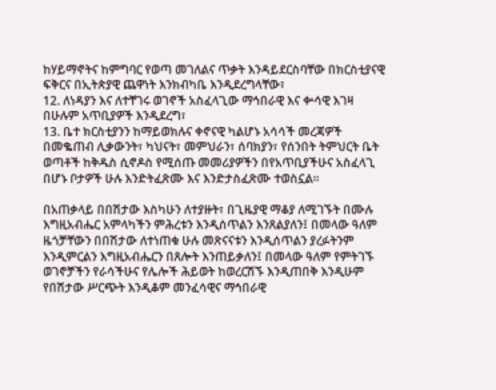ከሃይማኖትና ከምግባር የወጣ መገለልና ጥቃት እንዳይደርስባቸው በክርስቲያናዊ ፍቅርና በኢትጵያዊ ጨዋነት እንክብካቤ እንዲደረግላቸው፣
12. ለነዳያን እና ለተቸገሩ ወገኖች አስፈላጊው ማኅበራዊ እና ቍሳዊ እገዛ በሁሉም አጥቢያዎች እንዲደረግ፣
13. ቤተ ክርስቲያንን ከማይወክሉና ቀኖናዊ ካልሆኑ አሳሳች መረጃዎች በመቈጠብ ሊቃውንት፣ ካህናት፣ መምህራን፣ ሰባክያን፣ የሰንበት ትምህርት ቤት ወጣቶች ከቅዱስ ሲኖዶስ የሚሰጡ መመሪያዎችን በየአጥቢያችሁና አስፈላጊ በሆኑ ቦታዎች ሁሉ እንድትፈጽሙ እና እንድታስፈጽሙ ተወስኗል፡፡

በአጠቃላይ በበሽታው እስካሁን ለተያዙት፣ በጊዜያዊ ማቆያ ለሚገኙት በሙሉ እግዚአብሔር አምላካችን ምሕረቱን እንዲሰጥልን እንጸልያለን፤ በመላው ዓለም ዜጎቻቸውን በበሽታው ለተነጠቁ ሁሉ መጽናናቱን እንዲሰጥልን ያረፉትንም እንዲምርልን እግዚአብሔርን በጸሎት እንጠይቃለን፤ በመላው ዓለም የምትገኙ ወገኖቻችን የራሳችሁና የሌሎች ሕይወት ከወረርሽኙ እንዲጠበቅ እንዲሁም የበሽታው ሥርጭት እንዲቆም መንፈሳዊና ማኅበራዊ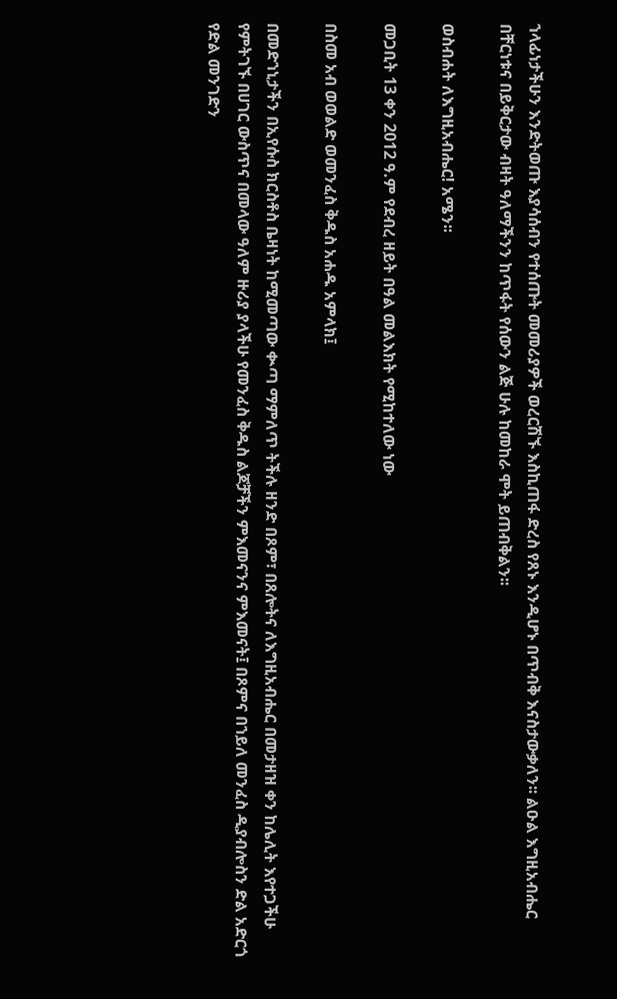ኀላፊነታችሁን እንድትወጡ እያሳሰብን የተሰጡት መመሪያዎች ወረርሽኙ እስኪጠፋ ድረስ የጸኑ እንዲሆኑ በጥብቅ እናስታውቃለን፡፡ ልዑል እግዚአብሔር በቸርነቱና በይቅርታው ብዛት ዓለማችንን ከጥፋት የሰውን ልጅ ሁሉ ከመከራ ሞት ይጠብቅልን፡፡

ወስብሐት ለእግዚአብሔር! አሜን፡፡

መጋቢት 13 ቀን 2012 ዓ.ም የደብረ ዘይት በዓል መልእክት የሚከተለው ነው

በስመ አብ ወወልድ ወመንፈስ ቅዱስ አሐዱ አምላክ፤

በመድኀኒታችን በኢየሱስ ክርስቶስ ቤዛነት ከሚመጣው ቊጣ ማምለጥ ትችሉ ዘንድ በጾም፣ በጸሎትና ለእግዚአብሔር በመታዘዝ ቀን ከሌሊት እየተጋችሁ የምትገኙ በሀገር ውስጥና በመላው ዓለም ዙሪያ ያላችሁ የመንፈስ ቅዱስ ልጆቻችን ምእመናንና ምእመናት፤ በጾምና በኀይለ መንፈስ ዲያብሎስን ድል አድርጎ የድል መንገድን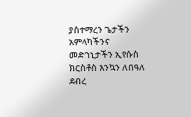ያስተማረን ጌታችን አምላካችንና መድኀኒታችን ኢየሱስ ክርስቶስ እንኳን ለበዓለ ደብረ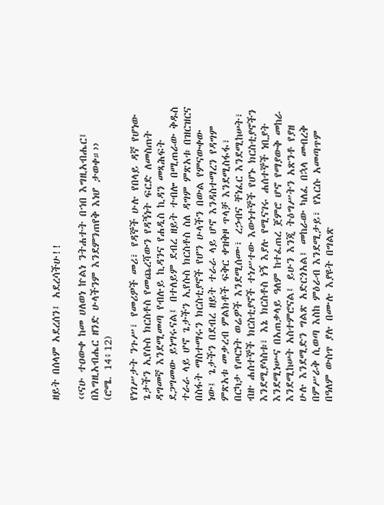ዘይት በሰላም አደረሰን፤ አደረሳችሁ!!

‹‹ናሁ ተዐውቀ ከመ ሀለወነ ኵልነ ንትሐተት በኀበ እግዚአብሔር፤
በእግዚአብሔር ዘንድ ሁላችንም እንደምንጠየቅ እነሆ ታወቀ።››
(ሮሜ. 14፥12)

የነገሥታት ንጉሥ፣ የመሪዎች መሪ፣ የዳኞች ሁሉ የበላይ ዳኛ የሆነው ጌታችን ኢየሱስ ክርስቶስ የመጨረሻውን የዳኝነት ፍርድ ለመስጠት ዳግመኛ እንደሚመጣ የብሉይ ኪዳንና የሐዲስ ኪዳን መጻሕፍት ደጋግመው ይነግሩናል፤ በተለይም ደብረ ዘይት ተብሎ በሚጠራው ቅዱስ ተራራ ላይ ሆኖ ጌታችን ኢየሱስ ክርስቶስ ስለ ዳግም ምጽአቱ በዝርዝርና በስፋት ማስተማሩን ክርስቲያኖች የሆን ሁላችን በውል የምናውቀው ነው፤ ጌታችን በደብረ ዘይት ተራራ ላይ ሆኖ እንዳስተማረን የዳግም ምጽአቱ መቃረብ ምልክቶች ፍቅር ቀዝቅዞ ጥላቻ እንደሚስፋፋ፣ በርካታ የጦርነት ወሬዎች እንደሚሰሙ፣ ረኃብና ቸነፈር እንደሚከሠት፣ ብዙ ሐሰተኞች ክርስቲያኖች ተነሥተው እውነተኞች የሆኑ ክርስቲያኖችን እንደሚያሳስቱ፣ እኔ ክርስቶስ ነኝ እያሉ የሚናገሩ ሐሰተኞች ነቢያት እንደሚነሡና በአጠቃላይ ዓለም ከተፈጠረ ጀምሮ ሆኖ የማያውቅ መከራ እንደሚከሠት አስተምሮናል፤ ይሁን እንጂ ትዕግሥትን አጽንቶ የያዘ ሁሉ እንደሚድን ግልጽ አድርጎአል፤ መከራው ካለፈ በኋላ መብረቅ በምሥራቅ ሲወጣ እስከ ምዕራብ እንደሚታይ፣ የእርሱ አመጣጥም በዓለም ውስጥ ያሉ በሙሉ እያዩት በግልጽ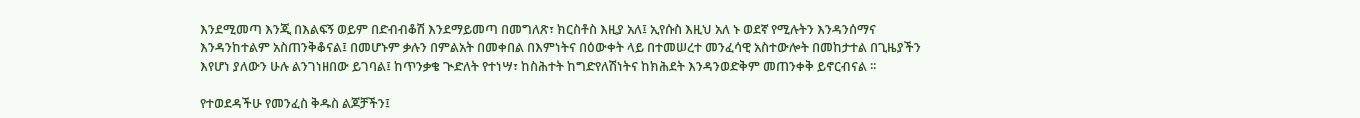እንደሚመጣ እንጂ በእልፍኝ ወይም በድብብቆሽ እንደማይመጣ በመግለጽ፣ ክርስቶስ እዚያ አለ፤ ኢየሱስ እዚህ አለ ኑ ወደኛ የሚሉትን እንዳንሰማና እንዳንከተልም አስጠንቅቆናል፤ በመሆኑም ቃሉን በምልአት በመቀበል በእምነትና በዕውቀት ላይ በተመሠረተ መንፈሳዊ አስተውሎት በመከታተል በጊዜያችን እየሆነ ያለውን ሁሉ ልንገነዘበው ይገባል፤ ከጥንቃቄ ጒድለት የተነሣ፣ ከስሕተት ከግድየለሽነትና ከክሕደት እንዳንወድቅም መጠንቀቅ ይኖርብናል ፡፡

የተወደዳችሁ የመንፈስ ቅዱስ ልጆቻችን፤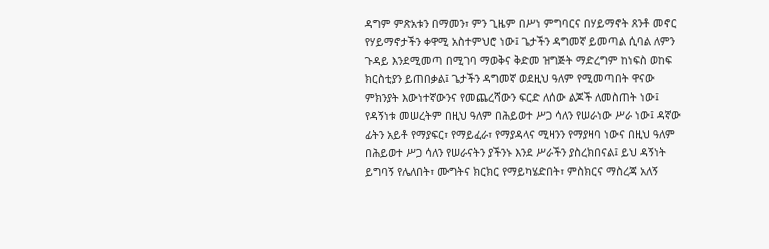ዳግም ምጽአቱን በማመን፣ ምን ጊዜም በሥነ ምግባርና በሃይማኖት ጸንቶ መኖር የሃይማኖታችን ቀዋሚ አስተምህሮ ነው፤ ጌታችን ዳግመኛ ይመጣል ሲባል ለምን ጉዳይ እንደሚመጣ በሚገባ ማወቅና ቅድመ ዝግጅት ማድረግም ከነፍስ ወከፍ ክርስቲያን ይጠበቃል፤ ጌታችን ዳግመኛ ወደዚህ ዓለም የሚመጣበት ዋናው ምክንያት እውነተኛውንና የመጨረሻውን ፍርድ ለሰው ልጆች ለመስጠት ነው፤ የዳኝነቱ መሠረትም በዚህ ዓለም በሕይወተ ሥጋ ሳለን የሠራነው ሥራ ነው፤ ዳኛው ፊትን አይቶ የማያፍር፣ የማይፈራ፣ የማያዳላና ሚዛንን የማያዛባ ነውና በዚህ ዓለም በሕይወተ ሥጋ ሳለን የሠራናትን ያችንኑ እንደ ሥራችን ያስረክበናል፤ ይህ ዳኝነት ይግባኝ የሌለበት፣ ሙግትና ክርክር የማይካሄድበት፣ ምስክርና ማስረጃ አለኝ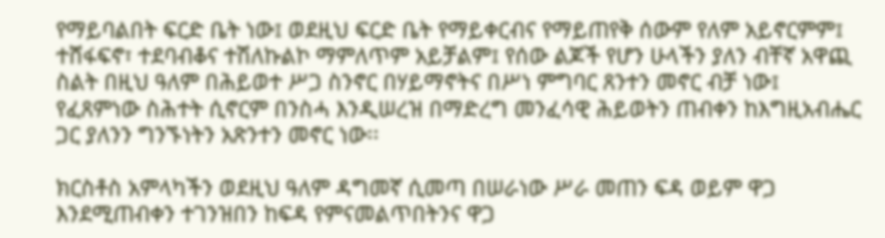የማይባልበት ፍርድ ቤት ነው፤ ወደዚህ ፍርድ ቤት የማይቀርብና የማይጠየቅ ሰውም የለም አይኖርምም፤ ተሸፋፍኖ፣ ተደባብቆና ተሽለኩልኮ ማምለጥም አይቻልም፤ የሰው ልጆች የሆን ሁላችን ያለን ብቸኛ አዋጪ ስልት በዚህ ዓለም በሕይወተ ሥጋ ስንኖር በሃይማኖትና በሥነ ምግባር ጸንተን መኖር ብቻ ነው፤ የፈጸምነው ስሕተት ሲኖርም በንስሓ እንዲሠረዝ በማድረግ መንፈሳዊ ሕይወትን ጠብቀን ከእግዚአብሔር ጋር ያለንን ግንኙነትን አጽንተን መኖር ነው፡፡

ክርስቶስ አምላካችን ወደዚህ ዓለም ዳግመኛ ሲመጣ በሠራነው ሥራ መጠን ፍዳ ወይም ዋጋ እንደሚጠብቀን ተገንዝበን ከፍዳ የምናመልጥበትንና ዋጋ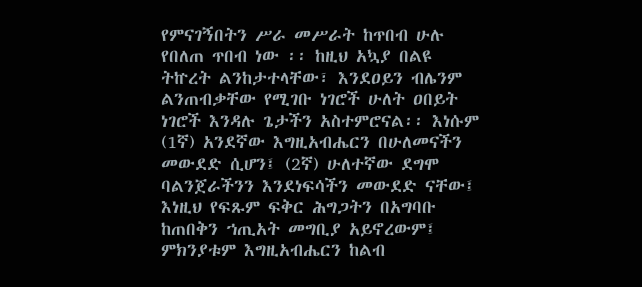የምናገኝበትን ሥራ መሥራት ከጥበብ ሁሉ የበለጠ ጥበብ ነው ፡፡ ከዚህ አኳያ በልዩ ትኵረት ልንከታተላቸው፣ እንደዐይን ብሌንም ልንጠብቃቸው የሚገቡ ነገሮች ሁለት ዐበይት ነገሮች እንዳሉ ጌታችን አስተምሮናል፡፡ እነሱም (1ኛ) አንደኛው እግዚአብሔርን በሁለመናችን መውደድ ሲሆን፤ (2ኛ) ሁለተኛው ደግሞ ባልንጀራችንን እንደነፍሳችን መውደድ ናቸው፤ እነዚህ የፍጹም ፍቅር ሕግጋትን በአግባቡ ከጠበቅን ኀጢአት መግቢያ አይኖረውም፤ ምክንያቱም እግዚአብሔርን ከልብ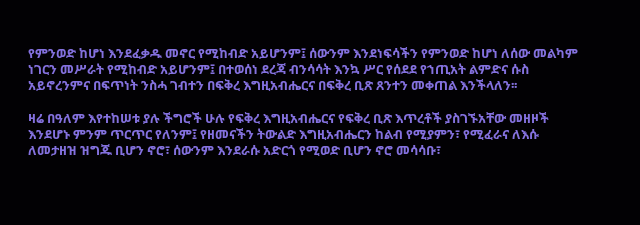የምንወድ ከሆነ እንደፈቃዱ መኖር የሚከብድ አይሆንም፤ ሰውንም እንደነፍሳችን የምንወድ ከሆነ ለሰው መልካም ነገርን መሥራት የሚከብድ አይሆንም፤ በተወሰነ ደረጃ ብንሳሳት እንኳ ሥር የሰደደ የኀጢአት ልምድና ሱስ አይኖረንምና በፍጥነት ንስሓ ገብተን በፍቅረ እግዚአብሔርና በፍቅረ ቢጽ ጸንተን መቀጠል እንችላለን፡፡

ዛሬ በዓለም እየተከሠቱ ያሉ ችግሮች ሁሉ የፍቅረ እግዚአብሔርና የፍቅረ ቢጽ እጥረቶች ያስገኙአቸው መዘዞች እንደሆኑ ምንም ጥርጥር የለንም፤ የዘመናችን ትውልድ እግዚአብሔርን ከልብ የሚያምን፣ የሚፈራና ለእሱ ለመታዘዝ ዝግጁ ቢሆን ኖሮ፣ ሰውንም እንደራሱ አድርጎ የሚወድ ቢሆን ኖሮ መሳሳቡ፣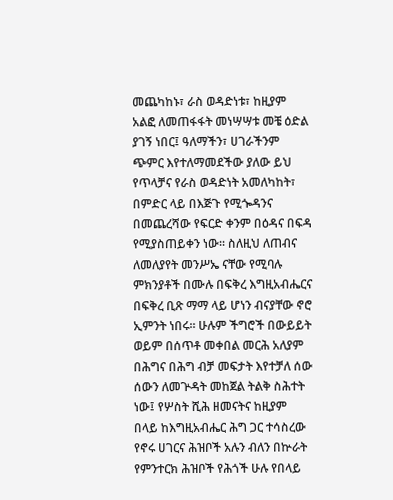መጨካከኑ፣ ራስ ወዳድነቱ፣ ከዚያም አልፎ ለመጠፋፋት መነሣሣቱ መቼ ዕድል ያገኝ ነበር፤ ዓለማችን፣ ሀገራችንም ጭምር እየተለማመደችው ያለው ይህ የጥላቻና የራስ ወዳድነት አመለካከት፣ በምድር ላይ በእጅጉ የሚጐዳንና በመጨረሻው የፍርድ ቀንም በዕዳና በፍዳ የሚያስጠይቀን ነው፡፡ ስለዚህ ለጠብና ለመለያየት መንሥኤ ናቸው የሚባሉ ምክንያቶች በሙሉ በፍቅረ እግዚአብሔርና በፍቅረ ቢጽ ማማ ላይ ሆነን ብናያቸው ኖሮ ኢምንት ነበሩ፡፡ ሁሉም ችግሮች በውይይት ወይም በሰጥቶ መቀበል መርሕ አለያም በሕግና በሕግ ብቻ መፍታት እየተቻለ ሰው ሰውን ለመጕዳት መከጀል ትልቅ ስሕተት ነው፤ የሦስት ሺሕ ዘመናትና ከዚያም በላይ ከእግዚአብሔር ሕግ ጋር ተሳስረው የኖሩ ሀገርና ሕዝቦች አሉን ብለን በኵራት የምንተርክ ሕዝቦች የሕጎች ሁሉ የበላይ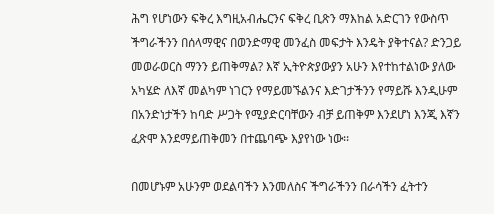ሕግ የሆነውን ፍቅረ እግዚአብሔርንና ፍቅረ ቢጽን ማእከል አድርገን የውስጥ ችግራችንን በሰላማዊና በወንድማዊ መንፈስ መፍታት እንዴት ያቅተናል? ድንጋይ መወራወርስ ማንን ይጠቅማል? እኛ ኢትዮጵያውያን አሁን እየተከተልነው ያለው አካሄድ ለእኛ መልካም ነገርን የማይመኙልንና እድገታችንን የማይሹ እንዲሁም በአንድነታችን ከባድ ሥጋት የሚያድርባቸውን ብቻ ይጠቅም እንደሆነ እንጂ እኛን ፈጽሞ እንደማይጠቅመን በተጨባጭ እያየነው ነው፡፡

በመሆኑም አሁንም ወደልባችን እንመለስና ችግራችንን በራሳችን ፈትተን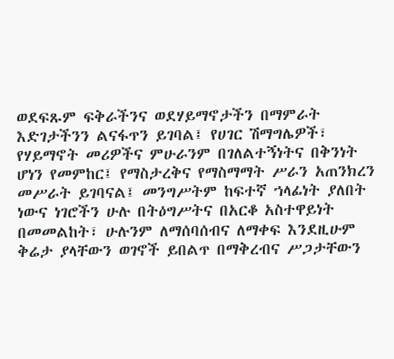ወደፍጹም ፍቅራችንና ወደሃይማኖታችን በማምራት እድገታችንን ልናፋጥን ይገባል፤ የሀገር ሽማግሌዎች፣ የሃይማኖት መሪዎችና ምሁራንም በገለልተኝነትና በቅንነት ሆነን የመምከር፤ የማስታረቅና የማስማማት ሥራን አጠንክረን መሥራት ይገባናል፤ መንግሥትም ከፍተኛ ኀላፊነት ያለበት ነውና ነገሮችን ሁሉ በትዕግሥትና በአርቆ አስተዋይነት በመመልከት፣ ሁሉንም ለማሰባሰብና ለማቀፍ እንደዚሁም ቅሬታ ያላቸውን ወገኖች ይበልጥ በማቅረብና ሥጋታቸውን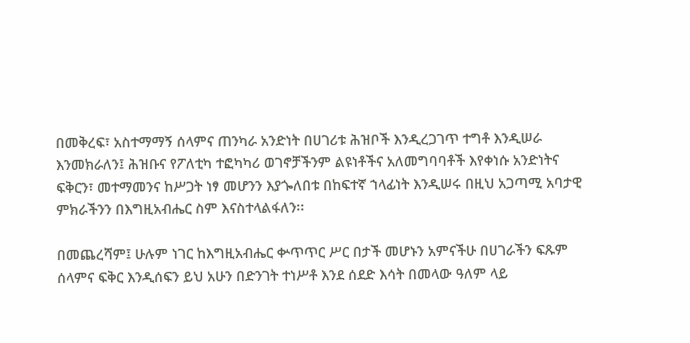በመቅረፍ፣ አስተማማኝ ሰላምና ጠንካራ አንድነት በሀገሪቱ ሕዝቦች እንዲረጋገጥ ተግቶ እንዲሠራ እንመክራለን፤ ሕዝቡና የፖለቲካ ተፎካካሪ ወገኖቻችንም ልዩነቶችና አለመግባባቶች እየቀነሱ አንድነትና ፍቅርን፣ መተማመንና ከሥጋት ነፃ መሆንን እያጐለበቱ በከፍተኛ ኀላፊነት እንዲሠሩ በዚህ አጋጣሚ አባታዊ ምክራችንን በእግዚአብሔር ስም እናስተላልፋለን፡፡

በመጨረሻም፤ ሁሉም ነገር ከእግዚአብሔር ቍጥጥር ሥር በታች መሆኑን አምናችሁ በሀገራችን ፍጹም ሰላምና ፍቅር እንዲሰፍን ይህ አሁን በድንገት ተነሥቶ እንደ ሰደድ እሳት በመላው ዓለም ላይ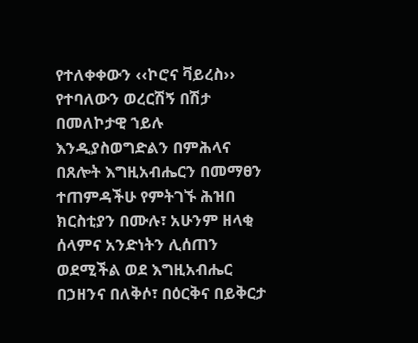የተለቀቀውን ‹‹ኮሮና ቫይረስ›› የተባለውን ወረርሽኝ በሽታ በመለኮታዊ ኀይሉ እንዲያስወግድልን በምሕላና በጸሎት እግዚአብሔርን በመማፀን ተጠምዳችሁ የምትገኙ ሕዝበ ክርስቲያን በሙሉ፣ አሁንም ዘላቂ ሰላምና አንድነትን ሊሰጠን ወደሚችል ወደ እግዚአብሔር በኃዘንና በለቅሶ፣ በዕርቅና በይቅርታ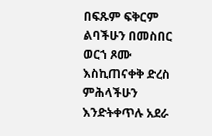በፍጹም ፍቅርም ልባችሁን በመስበር ወርኀ ጾሙ እስኪጠናቀቅ ድረስ ምሕላችሁን እንድትቀጥሉ አደራ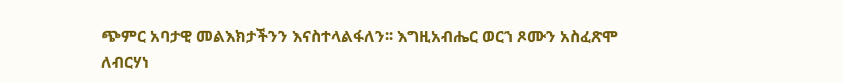ጭምር አባታዊ መልእክታችንን እናስተላልፋለን፡፡ እግዚአብሔር ወርኀ ጾሙን አስፈጽሞ ለብርሃነ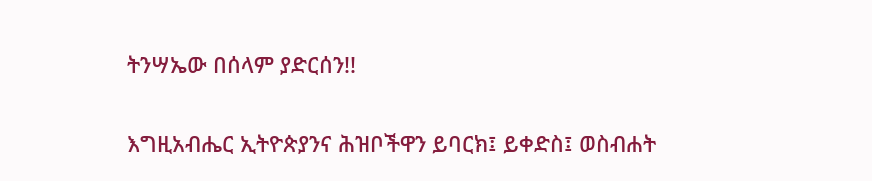ትንሣኤው በሰላም ያድርሰን!!

እግዚአብሔር ኢትዮጵያንና ሕዝቦችዋን ይባርክ፤ ይቀድስ፤ ወስብሐት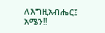ለእግዚአብሔር፤ አሜን!!